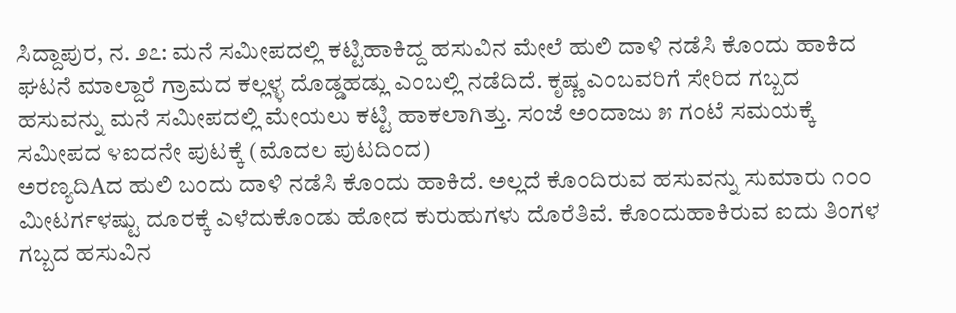ಸಿದ್ದಾಪುರ, ನ. ೨೭: ಮನೆ ಸಮೀಪದಲ್ಲಿ ಕಟ್ಟಿಹಾಕಿದ್ದ ಹಸುವಿನ ಮೇಲೆ ಹುಲಿ ದಾಳಿ ನಡೆಸಿ ಕೊಂದು ಹಾಕಿದ ಘಟನೆ ಮಾಲ್ದಾರೆ ಗ್ರಾಮದ ಕಲ್ಲಳ್ಳ ದೊಡ್ಡಹಡ್ಲು ಎಂಬಲ್ಲಿ ನಡೆದಿದೆ. ಕೃಷ್ಣ ಎಂಬವರಿಗೆ ಸೇರಿದ ಗಬ್ಬದ ಹಸುವನ್ನು ಮನೆ ಸಮೀಪದಲ್ಲಿ ಮೇಯಲು ಕಟ್ಟಿ ಹಾಕಲಾಗಿತ್ತು. ಸಂಜೆ ಅಂದಾಜು ೫ ಗಂಟೆ ಸಮಯಕ್ಕೆ ಸಮೀಪದ ೪ಐದನೇ ಪುಟಕ್ಕೆ (ಮೊದಲ ಪುಟದಿಂದ)
ಅರಣ್ಯದಿAದ ಹುಲಿ ಬಂದು ದಾಳಿ ನಡೆಸಿ ಕೊಂದು ಹಾಕಿದೆ. ಅಲ್ಲದೆ ಕೊಂದಿರುವ ಹಸುವನ್ನು ಸುಮಾರು ೧೦೦ ಮೀಟರ್ಗಳಷ್ಟು ದೂರಕ್ಕೆ ಎಳೆದುಕೊಂಡು ಹೋದ ಕುರುಹುಗಳು ದೊರೆತಿವೆ. ಕೊಂದುಹಾಕಿರುವ ಐದು ತಿಂಗಳ ಗಬ್ಬದ ಹಸುವಿನ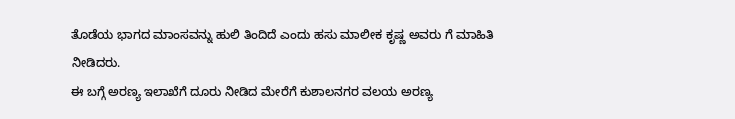ತೊಡೆಯ ಭಾಗದ ಮಾಂಸವನ್ನು ಹುಲಿ ತಿಂದಿದೆ ಎಂದು ಹಸು ಮಾಲೀಕ ಕೃಷ್ಣ ಅವರು ಗೆ ಮಾಹಿತಿ ನೀಡಿದರು.
ಈ ಬಗ್ಗೆ ಅರಣ್ಯ ಇಲಾಖೆಗೆ ದೂರು ನೀಡಿದ ಮೇರೆಗೆ ಕುಶಾಲನಗರ ವಲಯ ಅರಣ್ಯ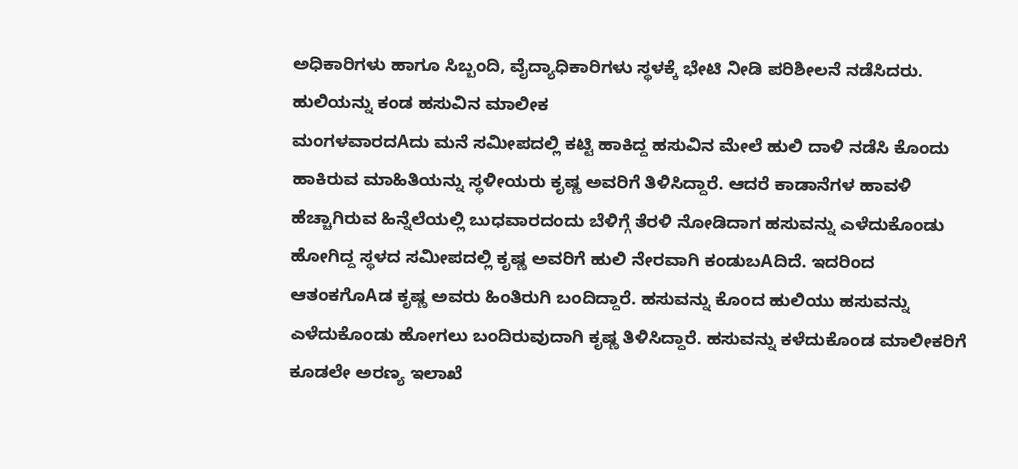ಅಧಿಕಾರಿಗಳು ಹಾಗೂ ಸಿಬ್ಬಂದಿ, ವೈದ್ಯಾಧಿಕಾರಿಗಳು ಸ್ಥಳಕ್ಕೆ ಭೇಟಿ ನೀಡಿ ಪರಿಶೀಲನೆ ನಡೆಸಿದರು.
ಹುಲಿಯನ್ನು ಕಂಡ ಹಸುವಿನ ಮಾಲೀಕ
ಮಂಗಳವಾರದAದು ಮನೆ ಸಮೀಪದಲ್ಲಿ ಕಟ್ಟಿ ಹಾಕಿದ್ದ ಹಸುವಿನ ಮೇಲೆ ಹುಲಿ ದಾಳಿ ನಡೆಸಿ ಕೊಂದು ಹಾಕಿರುವ ಮಾಹಿತಿಯನ್ನು ಸ್ಥಳೀಯರು ಕೃಷ್ಣ ಅವರಿಗೆ ತಿಳಿಸಿದ್ದಾರೆ. ಆದರೆ ಕಾಡಾನೆಗಳ ಹಾವಳಿ ಹೆಚ್ಚಾಗಿರುವ ಹಿನ್ನೆಲೆಯಲ್ಲಿ ಬುಧವಾರದಂದು ಬೆಳಿಗ್ಗೆ ತೆರಳಿ ನೋಡಿದಾಗ ಹಸುವನ್ನು ಎಳೆದುಕೊಂಡು ಹೋಗಿದ್ದ ಸ್ಥಳದ ಸಮೀಪದಲ್ಲಿ ಕೃಷ್ಣ ಅವರಿಗೆ ಹುಲಿ ನೇರವಾಗಿ ಕಂಡುಬAದಿದೆ. ಇದರಿಂದ ಆತಂಕಗೊAಡ ಕೃಷ್ಣ ಅವರು ಹಿಂತಿರುಗಿ ಬಂದಿದ್ದಾರೆ. ಹಸುವನ್ನು ಕೊಂದ ಹುಲಿಯು ಹಸುವನ್ನು ಎಳೆದುಕೊಂಡು ಹೋಗಲು ಬಂದಿರುವುದಾಗಿ ಕೃಷ್ಣ ತಿಳಿಸಿದ್ದಾರೆ. ಹಸುವನ್ನು ಕಳೆದುಕೊಂಡ ಮಾಲೀಕರಿಗೆ ಕೂಡಲೇ ಅರಣ್ಯ ಇಲಾಖೆ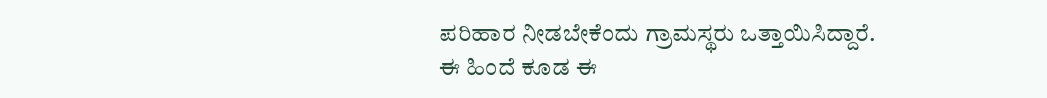ಪರಿಹಾರ ನೀಡಬೇಕೆಂದು ಗ್ರಾಮಸ್ಥರು ಒತ್ತಾಯಿಸಿದ್ದಾರೆ. ಈ ಹಿಂದೆ ಕೂಡ ಈ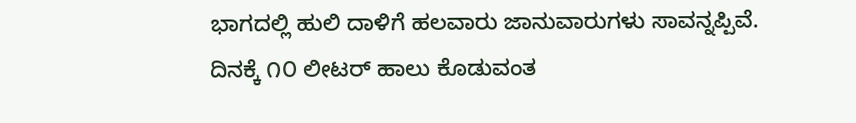ಭಾಗದಲ್ಲಿ ಹುಲಿ ದಾಳಿಗೆ ಹಲವಾರು ಜಾನುವಾರುಗಳು ಸಾವನ್ನಪ್ಪಿವೆ. ದಿನಕ್ಕೆ ೧೦ ಲೀಟರ್ ಹಾಲು ಕೊಡುವಂತ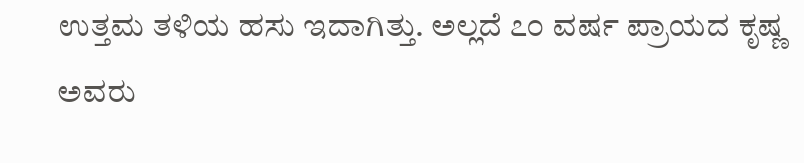ಉತ್ತಮ ತಳಿಯ ಹಸು ಇದಾಗಿತ್ತು. ಅಲ್ಲದೆ ೭೦ ವರ್ಷ ಪ್ರಾಯದ ಕೃಷ್ಣ ಅವರು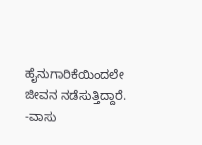ಹೈನುಗಾರಿಕೆಯಿಂದಲೇ ಜೀವನ ನಡೆಸುತ್ತಿದ್ದಾರೆ. -ವಾಸು